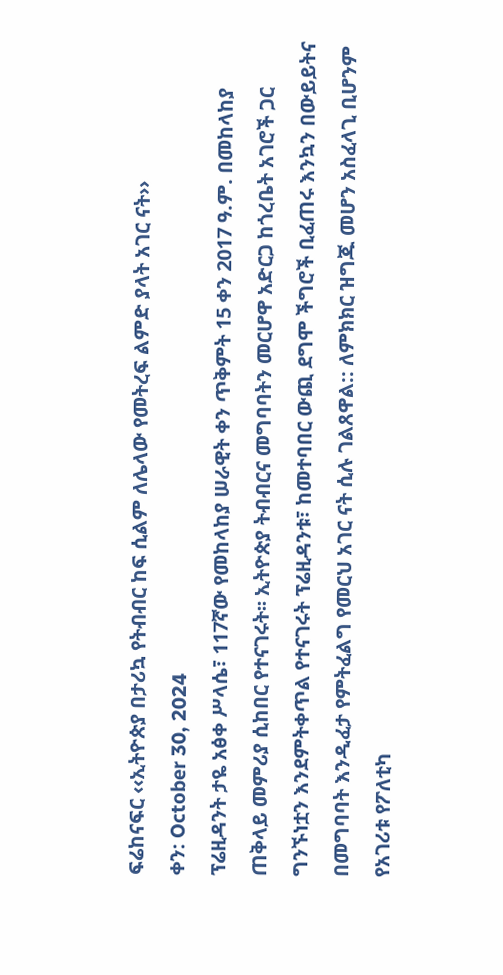ፍሬከናፍር ‹‹ኢትዮጵያ በታሪኳ የትብብር ከፍ ሲልም ለሌላው የመትረፍ ልምድ ያላት አገር ናት››
ቀን: October 30, 2024
ፕሬዚዳንት ታዬ አፅቀ ሥላሴ፣ 117ኛው የመከላከያ ሠራዊት ቀን ጥቅምት 15 ቀን 2017 ዓ.ም. በመከላከያ ጠቅላይ መምሪያ ሲከበር የተናገሩት፡፡ ኢትዮጵያ ትብብርና መግባባትን መርሆዋ አድርጋ ከጎረቤት አገሮች ጋር ግንኙነቷን እንደምትቀጥል የተናገሩት ፕሬዚዳንቱ፣ ከመተባበር ውጪ ደግሞ ችግሮች ቢፈጠሩ እንኳን በውይይትና በመግባባት እንዲፈታ የምትፈልግ የመርህ አገር ናት ሲሉ ገልጸዋል:: ለምክክር ዝግጁ መሆን አስፈላጊ ቢሆንም የአገሪቱ የፖለቲካ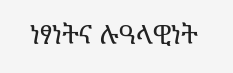ነፃነትና ሉዓላዊነት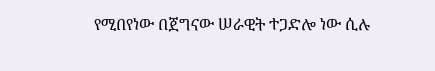የሚበየነው በጀግናው ሠራዊት ተጋድሎ ነው ሲሉ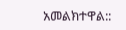አመልክተዋል::